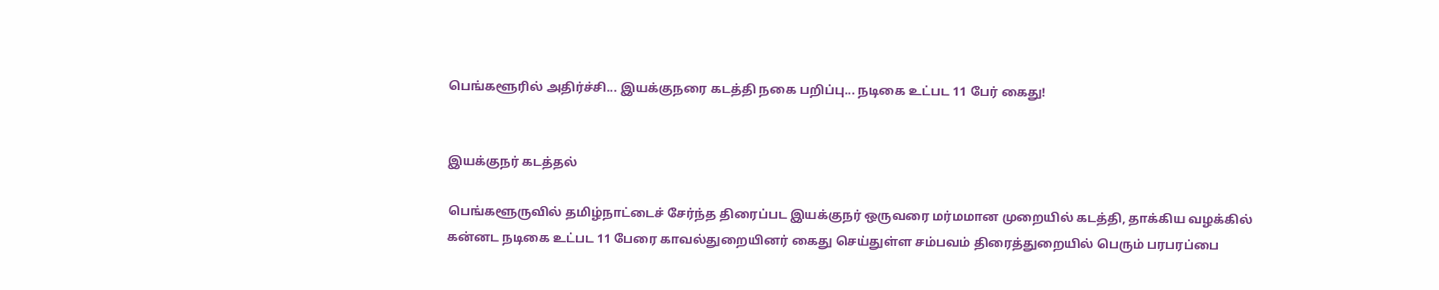பெங்களூரில் அதிர்ச்சி... இயக்குநரை கடத்தி நகை பறிப்பு... நடிகை உட்பட 11 பேர் கைது!


இயக்குநர் கடத்தல்

பெங்களூருவில் தமிழ்நாட்டைச் சேர்ந்த திரைப்பட இயக்குநர் ஒருவரை மர்மமான முறையில் கடத்தி, தாக்கிய வழக்கில் கன்னட நடிகை உட்பட 11 பேரை காவல்துறையினர் கைது செய்துள்ள சம்பவம் திரைத்துறையில் பெரும் பரபரப்பை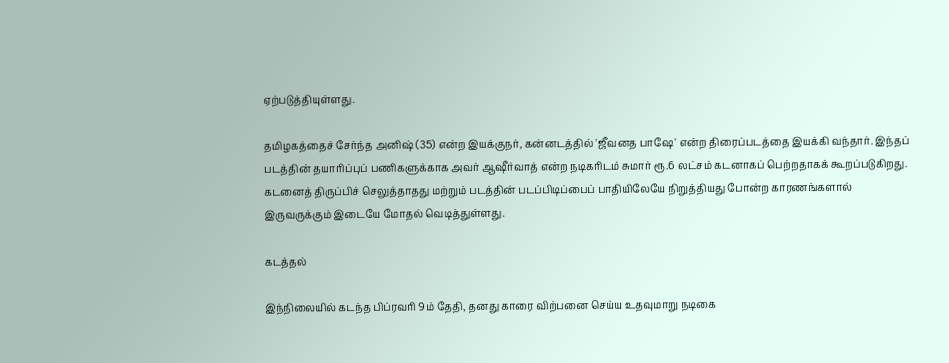ஏற்படுத்தியுள்ளது.

தமிழகத்தைச் சேர்ந்த அனிஷ் (35) என்ற இயக்குநர், கன்னடத்தில் 'ஜீவனத பாஷே' என்ற திரைப்படத்தை இயக்கி வந்தார். இந்தப் படத்தின் தயாரிப்புப் பணிகளுக்காக அவர் ஆஷீர்வாத் என்ற நடிகரிடம் சுமார் ரூ.6 லட்சம் கடனாகப் பெற்றதாகக் கூறப்படுகிறது. கடனைத் திருப்பிச் செலுத்தாதது மற்றும் படத்தின் படப்பிடிப்பைப் பாதியிலேயே நிறுத்தியது போன்ற காரணங்களால் இருவருக்கும் இடையே மோதல் வெடித்துள்ளது.

கடத்தல்

இந்நிலையில் கடந்த பிப்ரவரி 9ம் தேதி, தனது காரை விற்பனை செய்ய உதவுமாறு நடிகை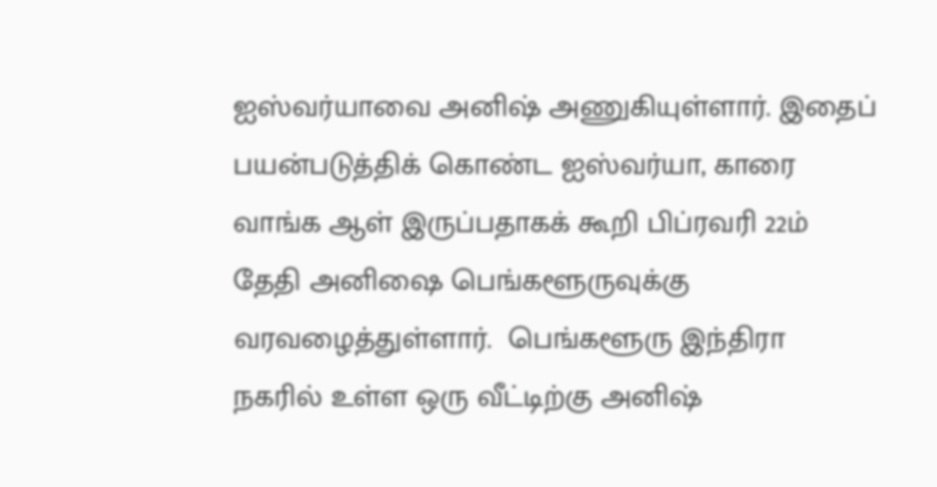ஐஸ்வர்யாவை அனிஷ் அணுகியுள்ளார். இதைப் பயன்படுத்திக் கொண்ட ஐஸ்வர்யா, காரை வாங்க ஆள் இருப்பதாகக் கூறி பிப்ரவரி 22ம் தேதி அனிஷை பெங்களூருவுக்கு வரவழைத்துள்ளார்.  பெங்களூரு இந்திரா நகரில் உள்ள ஒரு வீட்டிற்கு அனிஷ்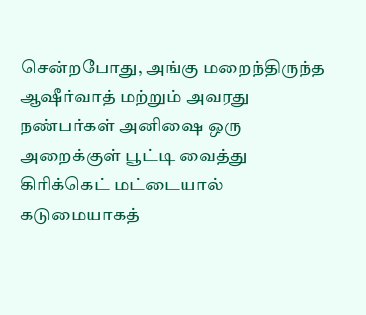சென்றபோது, அங்கு மறைந்திருந்த ஆஷீர்வாத் மற்றும் அவரது நண்பர்கள் அனிஷை ஒரு அறைக்குள் பூட்டி வைத்து கிரிக்கெட் மட்டையால் கடுமையாகத்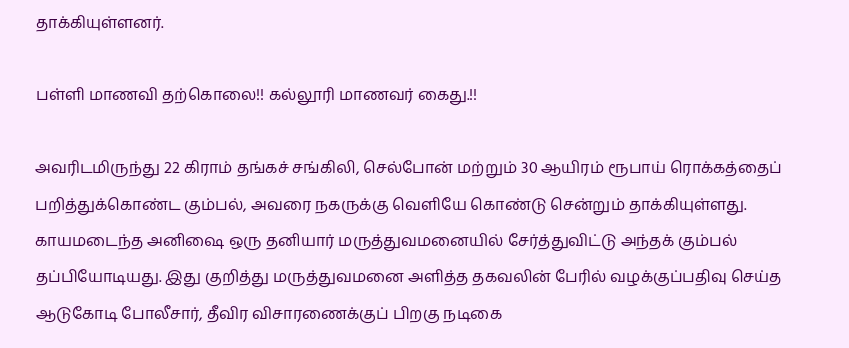தாக்கியுள்ளனர்.

பள்ளி மாணவி தற்கொலை!! கல்லூரி மாணவர் கைது.!!

அவரிடமிருந்து 22 கிராம் தங்கச் சங்கிலி, செல்போன் மற்றும் 30 ஆயிரம் ரூபாய் ரொக்கத்தைப் பறித்துக்கொண்ட கும்பல், அவரை நகருக்கு வெளியே கொண்டு சென்றும் தாக்கியுள்ளது.  காயமடைந்த அனிஷை ஒரு தனியார் மருத்துவமனையில் சேர்த்துவிட்டு அந்தக் கும்பல் தப்பியோடியது. இது குறித்து மருத்துவமனை அளித்த தகவலின் பேரில் வழக்குப்பதிவு செய்த ஆடுகோடி போலீசார், தீவிர விசாரணைக்குப் பிறகு நடிகை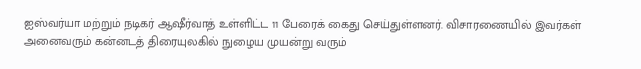ஐஸ்வர்யா மற்றும் நடிகர் ஆஷீர்வாத் உள்ளிட்ட 11 பேரைக் கைது செய்துள்ளனர். விசாரணையில் இவர்கள் அனைவரும் கன்னடத் திரையுலகில் நுழைய முயன்று வரும்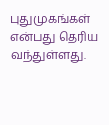புதுமுகங்கள் என்பது தெரிய வந்துள்ளது.